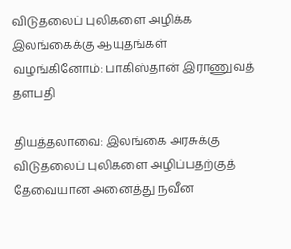விடுதலைப் புலிகளை அழிக்க இலங்கைக்கு ஆயுதங்கள் வழங்கினோம்: பாகிஸ்தான் இராணுவத் தளபதி

தியத்தலாவை: இலங்கை அரசுக்கு விடுதலைப் புலிகளை அழிப்பதற்குத் தேவையான அனைத்து நவீன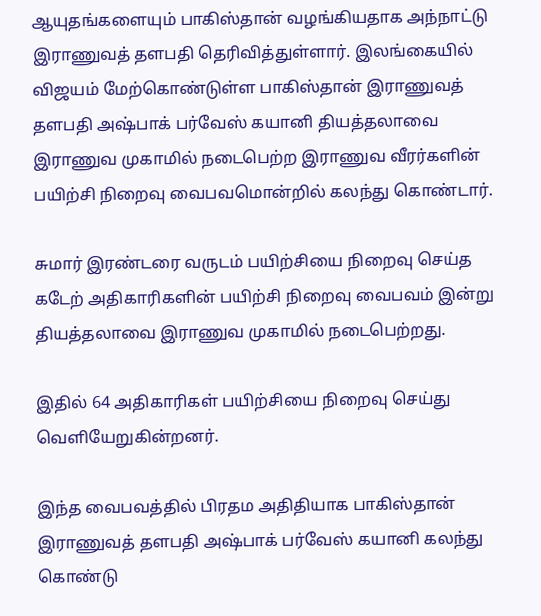ஆயுதங்களையும் பாகிஸ்தான் வழங்கியதாக அந்நாட்டு இராணுவத் தளபதி தெரிவித்துள்ளார். இலங்கையில் விஜயம் மேற்கொண்டுள்ள பாகிஸ்தான் இராணுவத் தளபதி அஷ்பாக் பர்வேஸ் கயானி தியத்தலாவை இராணுவ முகாமில் நடைபெற்ற இராணுவ வீரர்களின் பயிற்சி நிறைவு வைபவமொன்றில் கலந்து கொண்டார்.

சுமார் இரண்டரை வருடம் பயிற்சியை நிறைவு செய்த கடேற் அதிகாரிகளின் பயிற்சி நிறைவு வைபவம் இன்று தியத்தலாவை இராணுவ முகாமில் நடைபெற்றது.

இதில் 64 அதிகாரிகள் பயிற்சியை நிறைவு செய்து வெளியேறுகின்றனர்.

இந்த வைபவத்தில் பிரதம அதிதியாக பாகிஸ்தான் இராணுவத் தளபதி அஷ்பாக் பர்வேஸ் கயானி கலந்து கொண்டு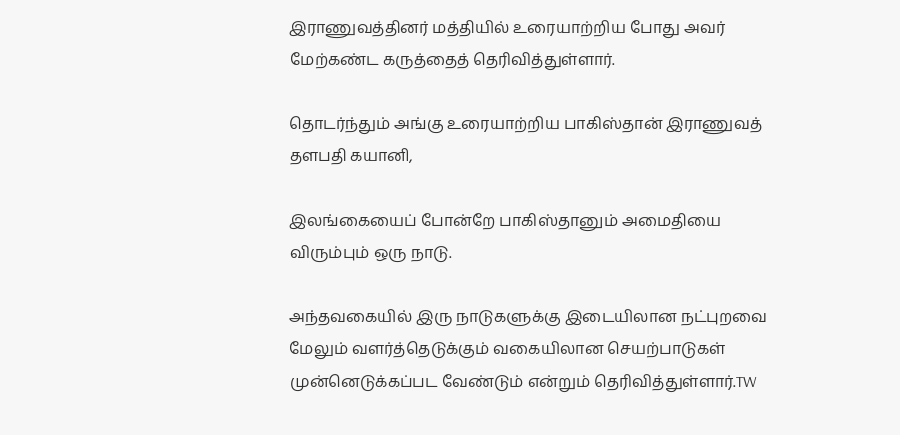இராணுவத்தினர் மத்தியில் உரையாற்றிய போது அவர் மேற்கண்ட கருத்தைத் தெரிவித்துள்ளார்.

தொடர்ந்தும் அங்கு உரையாற்றிய பாகிஸ்தான் இராணுவத் தளபதி கயானி,

இலங்கையைப் போன்றே பாகிஸ்தானும் அமைதியை விரும்பும் ஒரு நாடு.

அந்தவகையில் இரு நாடுகளுக்கு இடையிலான நட்புறவை மேலும் வளர்த்தெடுக்கும் வகையிலான செயற்பாடுகள் முன்னெடுக்கப்பட வேண்டும் என்றும் தெரிவித்துள்ளார்.TW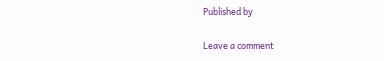Published by

Leave a comment